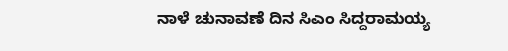ನಾಳೆ ಚುನಾವಣೆ ದಿನ ಸಿಎಂ ಸಿದ್ದರಾಮಯ್ಯ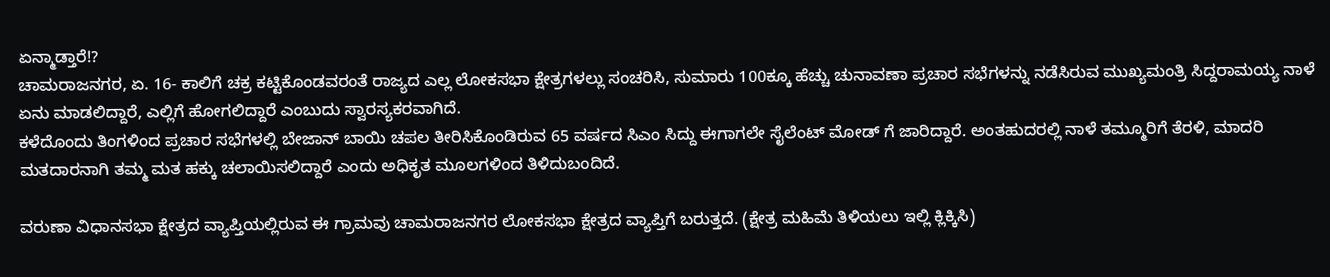ಏನ್ಮಾಡ್ತಾರೆ!?
ಚಾಮರಾಜನಗರ, ಏ. 16- ಕಾಲಿಗೆ ಚಕ್ರ ಕಟ್ಟಿಕೊಂಡವರಂತೆ ರಾಜ್ಯದ ಎಲ್ಲ ಲೋಕಸಭಾ ಕ್ಷೇತ್ರಗಳಲ್ಲು ಸಂಚರಿಸಿ, ಸುಮಾರು 100ಕ್ಕೂ ಹೆಚ್ಚು ಚುನಾವಣಾ ಪ್ರಚಾರ ಸಭೆಗಳನ್ನು ನಡೆಸಿರುವ ಮುಖ್ಯಮಂತ್ರಿ ಸಿದ್ದರಾಮಯ್ಯ ನಾಳೆ ಏನು ಮಾಡಲಿದ್ದಾರೆ, ಎಲ್ಲಿಗೆ ಹೋಗಲಿದ್ದಾರೆ ಎಂಬುದು ಸ್ವಾರಸ್ಯಕರವಾಗಿದೆ.
ಕಳೆದೊಂದು ತಿಂಗಳಿಂದ ಪ್ರಚಾರ ಸಭೆಗಳಲ್ಲಿ ಬೇಜಾನ್ ಬಾಯಿ ಚಪಲ ತೀರಿಸಿಕೊಂಡಿರುವ 65 ವರ್ಷದ ಸಿಎಂ ಸಿದ್ದು ಈಗಾಗಲೇ ಸೈಲೆಂಟ್ ಮೋಡ್ ಗೆ ಜಾರಿದ್ದಾರೆ. ಅಂತಹುದರಲ್ಲಿ ನಾಳೆ ತಮ್ಮೂರಿಗೆ ತೆರಳಿ, ಮಾದರಿ ಮತದಾರನಾಗಿ ತಮ್ಮ ಮತ ಹಕ್ಕು ಚಲಾಯಿಸಲಿದ್ದಾರೆ ಎಂದು ಅಧಿಕೃತ ಮೂಲಗಳಿಂದ ತಿಳಿದುಬಂದಿದೆ.

ವರುಣಾ ವಿಧಾನಸಭಾ ಕ್ಷೇತ್ರದ ವ್ಯಾಪ್ತಿಯಲ್ಲಿರುವ ಈ ಗ್ರಾಮವು ಚಾಮರಾಜನಗರ ಲೋಕಸಭಾ ಕ್ಷೇತ್ರದ ವ್ಯಾಪ್ತಿಗೆ ಬರುತ್ತದೆ. (ಕ್ಷೇತ್ರ ಮಹಿಮೆ ತಿಳಿಯಲು ಇಲ್ಲಿ ಕ್ಲಿಕ್ಕಿಸಿ)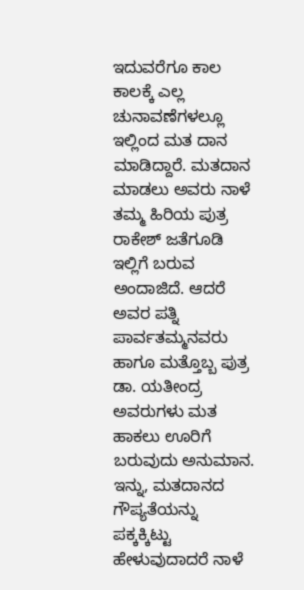ಇದುವರೆಗೂ ಕಾಲ ಕಾಲಕ್ಕೆ ಎಲ್ಲ ಚುನಾವಣೆಗಳಲ್ಲೂ ಇಲ್ಲಿಂದ ಮತ ದಾನ ಮಾಡಿದ್ದಾರೆ. ಮತದಾನ ಮಾಡಲು ಅವರು ನಾಳೆ ತಮ್ಮ ಹಿರಿಯ ಪುತ್ರ ರಾಕೇಶ್ ಜತೆಗೂಡಿ ಇಲ್ಲಿಗೆ ಬರುವ ಅಂದಾಜಿದೆ. ಆದರೆ ಅವರ ಪತ್ನಿ ಪಾರ್ವತಮ್ಮನವರು ಹಾಗೂ ಮತ್ತೊಬ್ಬ ಪುತ್ರ ಡಾ. ಯತೀಂದ್ರ ಅವರುಗಳು ಮತ ಹಾಕಲು ಊರಿಗೆ ಬರುವುದು ಅನುಮಾನ.
ಇನ್ನು, ಮತದಾನದ ಗೌಪ್ಯತೆಯನ್ನು ಪಕ್ಕಕ್ಕಿಟ್ಟು ಹೇಳುವುದಾದರೆ ನಾಳೆ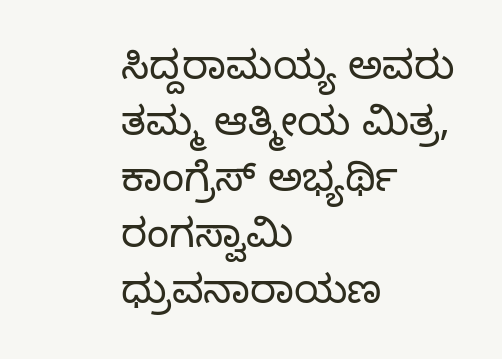ಸಿದ್ದರಾಮಯ್ಯ ಅವರು ತಮ್ಮ ಆತ್ಮೀಯ ಮಿತ್ರ, ಕಾಂಗ್ರೆಸ್ ಅಭ್ಯರ್ಥಿ ರಂಗಸ್ವಾಮಿ ಧ್ರುವನಾರಾಯಣ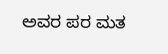ಅವರ ಪರ ಮತ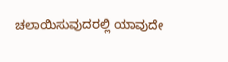ಚಲಾಯಿಸುವುದರಲ್ಲಿ ಯಾವುದೇ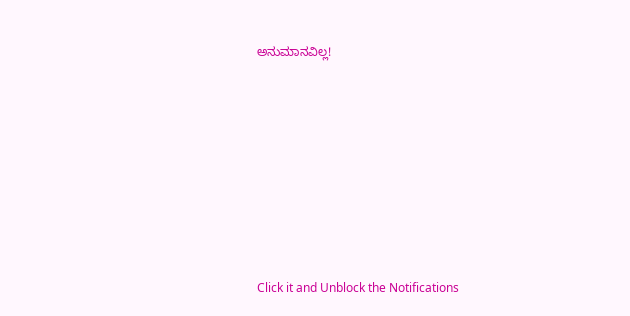ಅನುಮಾನವಿಲ್ಲ!












Click it and Unblock the Notifications